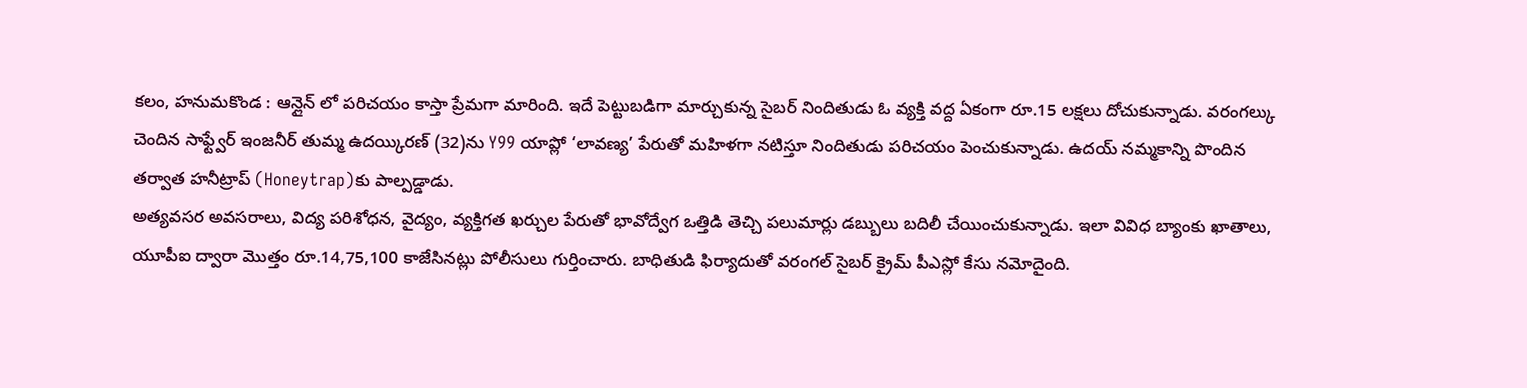కలం, హనుమకొండ : ఆన్లైన్ లో పరిచయం కాస్తా ప్రేమగా మారింది. ఇదే పెట్టుబడిగా మార్చుకున్న సైబర్ నిందితుడు ఓ వ్యక్తి వద్ద ఏకంగా రూ.15 లక్షలు దోచుకున్నాడు. వరంగల్కు చెందిన సాఫ్ట్వేర్ ఇంజనీర్ తుమ్మ ఉదయ్కిరణ్ (32)ను Y99 యాప్లో ‘లావణ్య’ పేరుతో మహిళగా నటిస్తూ నిందితుడు పరిచయం పెంచుకున్నాడు. ఉదయ్ నమ్మకాన్ని పొందిన తర్వాత హనీట్రాప్ (Honeytrap)కు పాల్పడ్డాడు.
అత్యవసర అవసరాలు, విద్య పరిశోధన, వైద్యం, వ్యక్తిగత ఖర్చుల పేరుతో భావోద్వేగ ఒత్తిడి తెచ్చి పలుమార్లు డబ్బులు బదిలీ చేయించుకున్నాడు. ఇలా వివిధ బ్యాంకు ఖాతాలు, యూపీఐ ద్వారా మొత్తం రూ.14,75,100 కాజేసినట్లు పోలీసులు గుర్తించారు. బాధితుడి ఫిర్యాదుతో వరంగల్ సైబర్ క్రైమ్ పీఎస్లో కేసు నమోదైంది.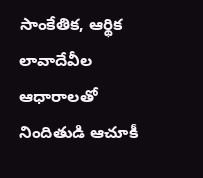సాంకేతిక, ఆర్థిక లావాదేవీల ఆధారాలతో నిందితుడి ఆచూకీ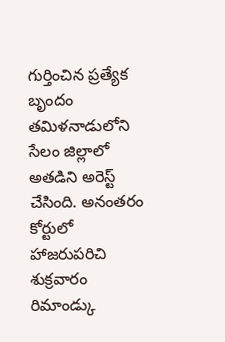గుర్తించిన ప్రత్యేక బృందం తమిళనాడులోని సేలం జిల్లాలో అతడిని అరెస్ట్ చేసింది. అనంతరం కోర్టులో హాజరుపరిచి శుక్రవారం రిమాండ్కు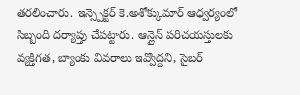తరలించారు. ఇన్స్పెక్టర్ కె.అశోక్కుమార్ ఆధ్వర్యంలో సిబ్బంది దర్యాప్తు చేపట్టారు. ఆన్లైన్ పరిచయస్తులకు వ్యక్తిగత, బ్యాంకు వివరాలు ఇవ్వొద్దని, సైబర్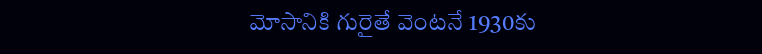మోసానికి గురైతే వెంటనే 1930కు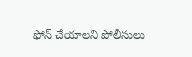ఫోన్ చేయాలని పోలీసులు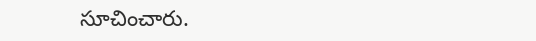సూచించారు.